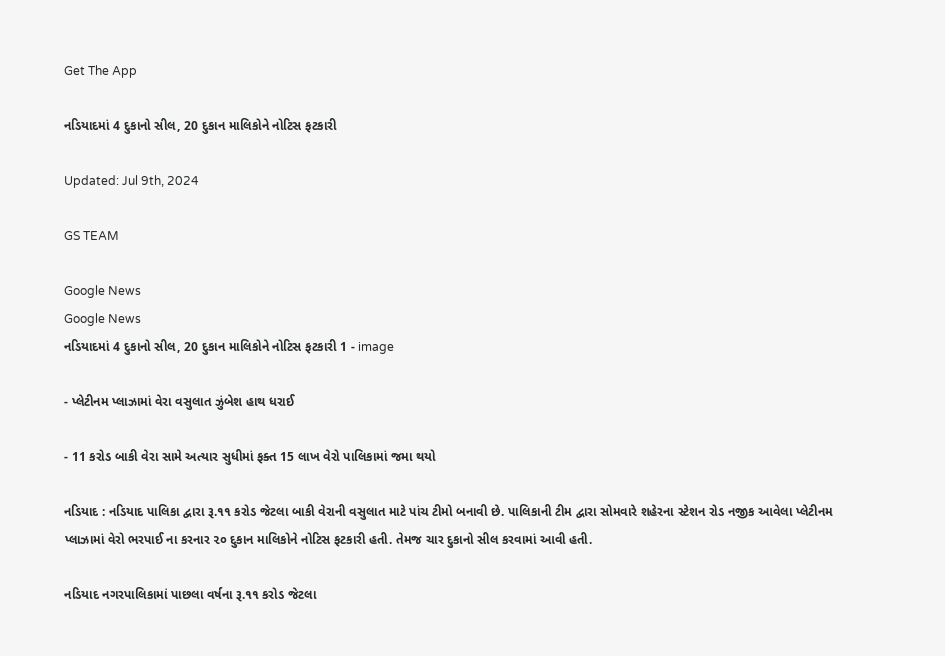Get The App

નડિયાદમાં 4 દુકાનો સીલ, 20 દુકાન માલિકોને નોટિસ ફટકારી

Updated: Jul 9th, 2024

GS TEAM

Google News
Google News
નડિયાદમાં 4 દુકાનો સીલ, 20 દુકાન માલિકોને નોટિસ ફટકારી 1 - image

- પ્લેટીનમ પ્લાઝામાં વેરા વસુલાત ઝુંબેશ હાથ ધરાઈ

- 11 કરોડ બાકી વેરા સામે અત્યાર સુધીમાં ફક્ત 15 લાખ વેરો પાલિકામાં જમા થયો

નડિયાદ : નડિયાદ પાલિકા દ્વારા રૂ.૧૧ કરોડ જેટલા બાકી વેરાની વસુલાત માટે પાંચ ટીમો બનાવી છે. પાલિકાની ટીમ દ્વારા સોમવારે શહેરના સ્ટેશન રોડ નજીક આવેલા પ્લેટીનમ પ્લાઝામાં વેરો ભરપાઈ ના કરનાર ૨૦ દુકાન માલિકોને નોટિસ ફટકારી હતી. તેમજ ચાર દુકાનો સીલ કરવામાં આવી હતી.

નડિયાદ નગરપાલિકામાં પાછલા વર્ષના રૂ.૧૧ કરોડ જેટલા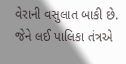વેરાની વસુલાત બાકી છે. જેને લઈ પાલિકા તંત્રએ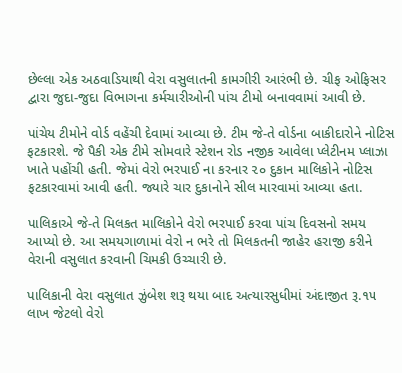છેલ્લા એક અઠવાડિયાથી વેરા વસુલાતની કામગીરી આરંભી છે. ચીફ ઓફિસર દ્વારા જુદા-જુદા વિભાગના કર્મચારીઓની પાંચ ટીમો બનાવવામાં આવી છે.

પાંચેય ટીમોને વોર્ડ વહેંચી દેવામાં આવ્યા છે. ટીમ જે-તે વોર્ડના બાકીદારોને નોટિસ ફટકારશે. જે પૈકી એક ટીમે સોમવારે સ્ટેશન રોડ નજીક આવેલા પ્લેટીનમ પ્લાઝા ખાતે પહોંચી હતી. જેમાં વેરો ભરપાઈ ના કરનાર ૨૦ દુકાન માલિકોને નોટિસ ફટકારવામાં આવી હતી. જ્યારે ચાર દુકાનોને સીલ મારવામાં આવ્યા હતા.

પાલિકાએ જે-તે મિલકત માલિકોને વેરો ભરપાઈ કરવા પાંચ દિવસનો સમય આપ્યો છે. આ સમયગાળામાં વેરો ન ભરે તો મિલકતની જાહેર હરાજી કરીને વેરાની વસુલાત કરવાની ચિમકી ઉચ્ચારી છે.

પાલિકાની વેરા વસુલાત ઝુંબેશ શરૂ થયા બાદ અત્યારસુધીમાં અંદાજીત રૂ.૧૫ લાખ જેટલો વેરો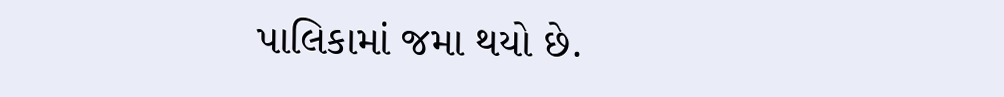પાલિકામાં જમા થયો છે.